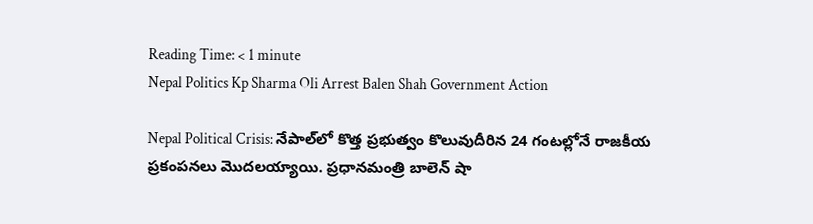Reading Time: < 1 minute
Nepal Politics Kp Sharma Oli Arrest Balen Shah Government Action

Nepal Political Crisis: నేపాల్‌లో కొత్త ప్రభుత్వం కొలువుదీరిన 24 గంటల్లోనే రాజకీయ ప్రకంపనలు మొదలయ్యాయి. ప్రధానమంత్రి బాలెన్ షా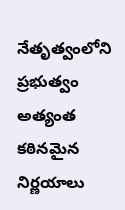నేతృత్వంలోని ప్రభుత్వం అత్యంత కఠినమైన నిర్ణయాలు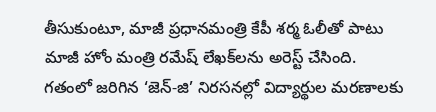తీసుకుంటూ, మాజీ ప్రధానమంత్రి కేపీ శర్మ ఓలీతో పాటు మాజీ హోం మంత్రి రమేష్ లేఖక్‌లను అరెస్ట్ చేసింది. గతంలో జరిగిన ‘జెన్-జి’ నిరసనల్లో విద్యార్థుల మరణాలకు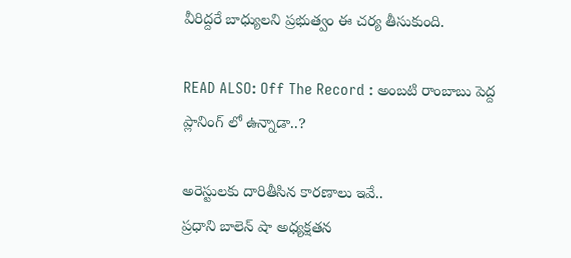వీరిద్దరే బాధ్యులని ప్రభుత్వం ఈ చర్య తీసుకుంది.

READ ALSO: Off The Record : అంబటి రాంబాబు పెద్ద ప్లానింగ్ లో ఉన్నాడా..?

అరెస్టులకు దారితీసిన కారణాలు ఇవే..
ప్రధాని బాలెన్ షా అధ్యక్షతన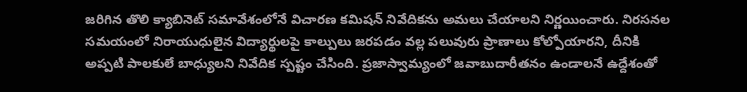జరిగిన తొలి క్యాబినెట్ సమావేశంలోనే విచారణ కమిషన్ నివేదికను అమలు చేయాలని నిర్ణయించారు. నిరసనల సమయంలో నిరాయుధులైన విద్యార్థులపై కాల్పులు జరపడం వల్ల పలువురు ప్రాణాలు కోల్పోయారని, దీనికి అప్పటి పాలకులే బాధ్యులని నివేదిక స్పష్టం చేసింది. ప్రజాస్వామ్యంలో జవాబుదారీతనం ఉండాలనే ఉద్దేశంతో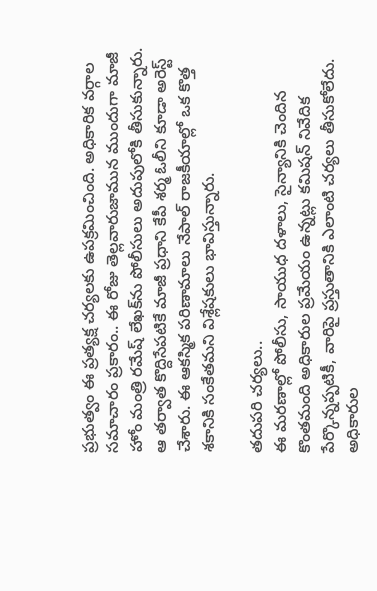ప్రభుత్వం ఈ ప్రత్యక్ష చర్యలకు ఉపక్రమించింది. అధికారిక వర్గాల సమాచారం ప్రకారం.. ఈ రోజు తెల్లవారుజామున ముందుగా మాజీ హోం మంత్రి రమేష్ లేఖక్‌ను పోలీసులు అదుపులోకి తీసుకున్నారు. ఆ తర్వాత కొద్దిసేపటికే మాజీ ప్రధాని కేపీ శర్మ ఓలీని కూడా అరెస్ట్ చేశారు. ఈ ఆకస్మిక పరిణామాలు నేపాల్ రాజకీయాల్లో ఒక కొత్త శకానికి సంకేతమని విశ్లేషకులు భావిస్తున్నారు.

తదుపరి చర్యలు..
ఈ మరణాల్లో పోలీసు, సాయుధ దళాలు, సైన్యానికి చెందిన కొంతమంది అధికారుల ప్రమేయం ఉన్నట్లు కమిషన్ నివేదిక పేర్కొన్నప్పటికీ, వారిపై ప్రస్తుతానికి ఎలాంటి చర్యలు తీసుకోలేదు. అధికారుల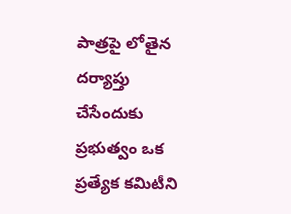పాత్రపై లోతైన దర్యాప్తు చేసేందుకు ప్రభుత్వం ఒక ప్రత్యేక కమిటీని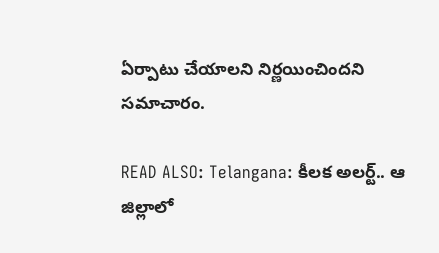ఏర్పాటు చేయాలని నిర్ణయించిందని సమాచారం.

READ ALSO: Telangana: కీలక అలర్ట్.. ఆ జిల్లాలో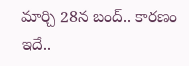మార్చి 28న బంద్.. కారణం ఇదే..